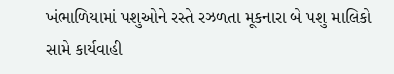ખંભાળિયામાં પશુઓને રસ્તે રઝળતા મૂકનારા બે પશુ માલિકો સામે કાર્યવાહી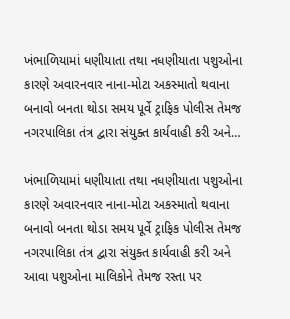ખંભાળિયામાં ધણીયાતા તથા નધણીયાતા પશુઓના કારણે અવારનવાર નાના-મોટા અકસ્માતો થવાના બનાવો બનતા થોડા સમય પૂર્વે ટ્રાફિક પોલીસ તેમજ નગરપાલિકા તંત્ર દ્વારા સંયુક્ત કાર્યવાહી કરી અને…

ખંભાળિયામાં ધણીયાતા તથા નધણીયાતા પશુઓના કારણે અવારનવાર નાના-મોટા અકસ્માતો થવાના બનાવો બનતા થોડા સમય પૂર્વે ટ્રાફિક પોલીસ તેમજ નગરપાલિકા તંત્ર દ્વારા સંયુક્ત કાર્યવાહી કરી અને આવા પશુઓના માલિકોને તેમજ રસ્તા પર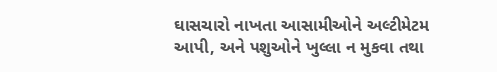ઘાસચારો નાખતા આસામીઓને અલ્ટીમેટમ આપી, અને પશુઓને ખુલ્લા ન મુકવા તથા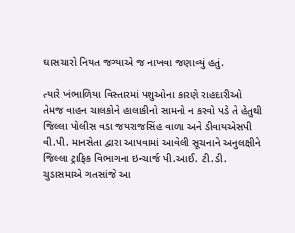ઘાસચારો નિયત જગ્યાએ જ નાખવા જણાવ્યું હતું.

ત્યારે ખંભાળિયા વિસ્તારમાં પશુઓના કારણે રાહદારીઓ તેમજ વાહન ચાલકોને હાલાકીનો સામનો ન કરવો પડે તે હેતુથી જિલ્લા પોલીસ વડા જયરાજસિંહ વાળા અને ડીવાયએસપી વી.પી. માનસેતા દ્વારા આપવામાં આવેલી સૂચનાને અનુલક્ષીને જિલ્લા ટ્રાફિક વિભાગના ઇન્ચાર્જ પી.આઈ. ટી.ડી. ચુડાસમાએ ગતસાંજે આ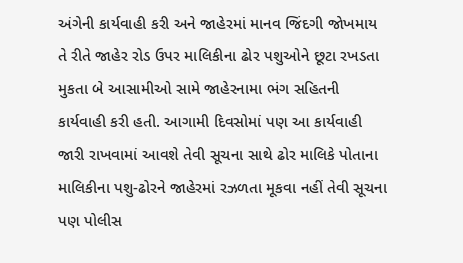અંગેની કાર્યવાહી કરી અને જાહેરમાં માનવ જિંદગી જોખમાય તે રીતે જાહેર રોડ ઉપર માલિકીના ઢોર પશુઓને છૂટા રખડતા મુકતા બે આસામીઓ સામે જાહેરનામા ભંગ સહિતની કાર્યવાહી કરી હતી. આગામી દિવસોમાં પણ આ કાર્યવાહી જારી રાખવામાં આવશે તેવી સૂચના સાથે ઢોર માલિકે પોતાના માલિકીના પશુ-ઢોરને જાહેરમાં રઝળતા મૂકવા નહીં તેવી સૂચના પણ પોલીસ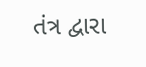તંત્ર દ્વારા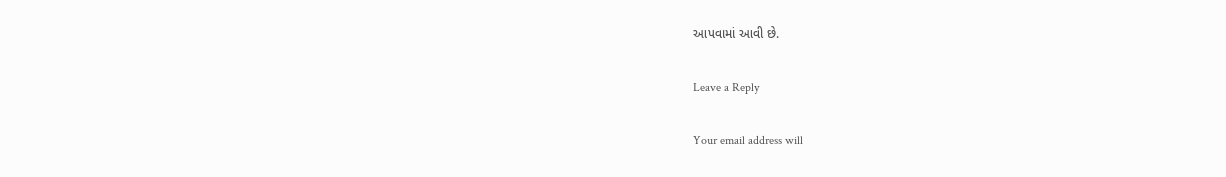આપવામાં આવી છે.

Leave a Reply

Your email address will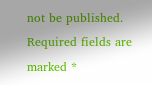not be published. Required fields are marked *